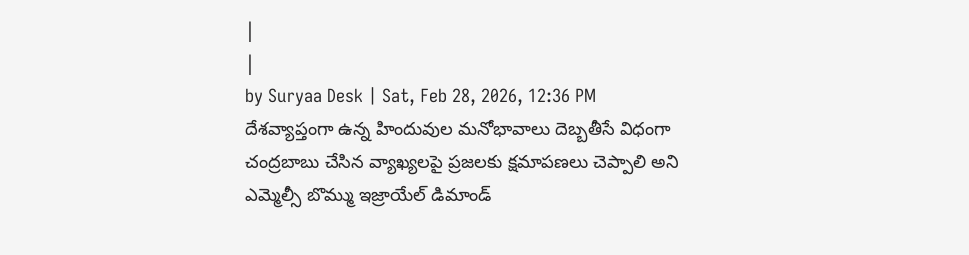|
|
by Suryaa Desk | Sat, Feb 28, 2026, 12:36 PM
దేశవ్యాప్తంగా ఉన్న హిందువుల మనోభావాలు దెబ్బతీసే విధంగా చంద్రబాబు చేసిన వ్యాఖ్యలపై ప్రజలకు క్షమాపణలు చెప్పాలి అని ఎమ్మెల్సీ బొమ్ము ఇజ్రాయేల్ డిమాండ్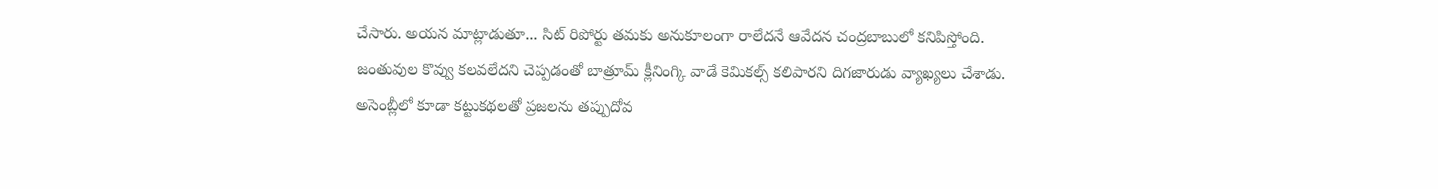చేసారు. అయన మాట్లాడుతూ... సిట్ రిపోర్టు తమకు అనుకూలంగా రాలేదనే ఆవేదన చంద్రబాబులో కనిపిస్తోంది. జంతువుల కొవ్వు కలవలేదని చెప్పడంతో బాత్రూమ్ క్లీనింగ్కి వాడే కెమికల్స్ కలిపారని దిగజారుడు వ్యాఖ్యలు చేశాడు. అసెంబ్లీలో కూడా కట్టుకథలతో ప్రజలను తప్పుదోవ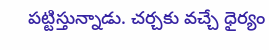పట్టిస్తున్నాడు. చర్చకు వచ్చే ధైర్యం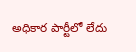అధికార పార్టీలో లేదు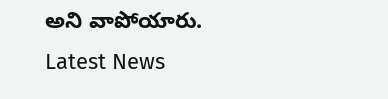అని వాపోయారు.
Latest News